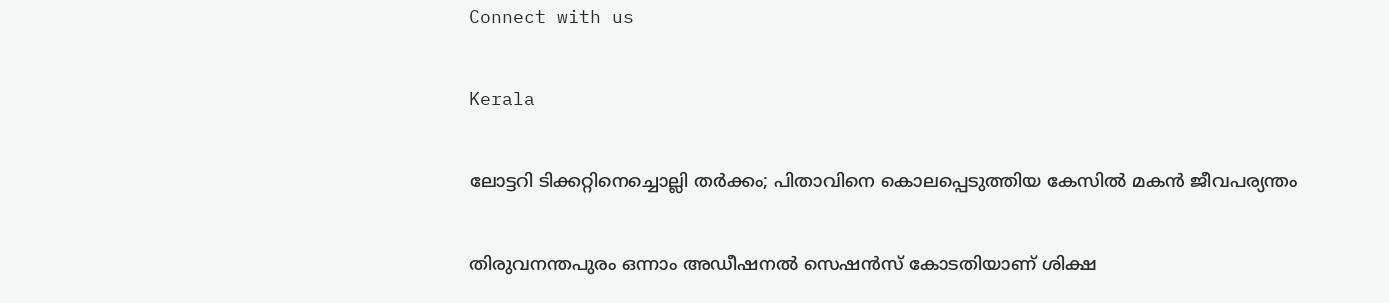Connect with us

Kerala

ലോട്ടറി ടിക്കറ്റിനെച്ചൊല്ലി തര്‍ക്കം; പിതാവിനെ കൊലപ്പെടുത്തിയ കേസില്‍ മകന്‍ ജീവപര്യന്തം

തിരുവനന്തപുരം ഒന്നാം അഡീഷനല്‍ സെഷന്‍സ് കോടതിയാണ് ശിക്ഷ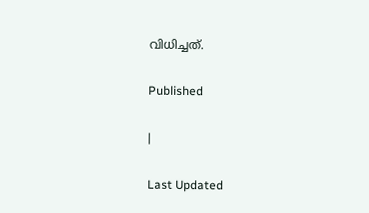വിധിച്ചത്.

Published

|

Last Updated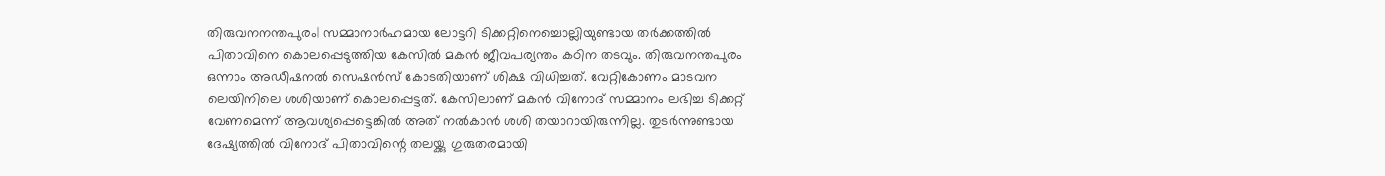തിരുവനനന്തപുരം| സമ്മാനാര്‍ഹമായ ലോട്ടറി ടിക്കറ്റിനെച്ചൊല്ലിയുണ്ടായ തര്‍ക്കത്തില്‍ പിതാവിനെ കൊലപ്പെടുത്തിയ കേസില്‍ മകന്‍ ജീവപര്യന്തം കഠിന തടവും. തിരുവനന്തപുരം ഒന്നാം അഡീഷനല്‍ സെഷന്‍സ് കോടതിയാണ് ശിക്ഷ വിധിച്ചത്. വേറ്റികോണം മാടവന ലെയിനിലെ ശശിയാണ് കൊലപ്പെട്ടത്. കേസിലാണ് മകന്‍ വിനോദ് സമ്മാനം ലഭിച്ച ടിക്കറ്റ് വേണമെന്ന് ആവശ്യപ്പെട്ടെങ്കില്‍ അത് നല്‍കാന്‍ ശശി തയാറായിരുന്നില്ല. തുടര്‍ന്നുണ്ടായ ദേഷ്യത്തില്‍ വിനോദ് പിതാവിന്റെ തലയ്ക്കു ഗുരുതരമായി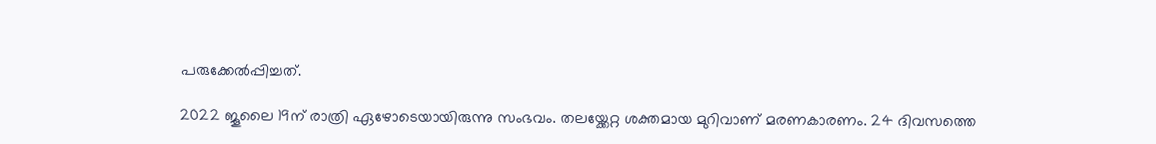പരുക്കേല്‍പ്പിച്ചത്.

2022 ജൂലൈ 19ന് രാത്രി ഏഴോടെയായിരുന്നു സംഭവം. തലയ്ക്കേറ്റ ശക്തമായ മുറിവാണ് മരണകാരണം. 24 ദിവസത്തെ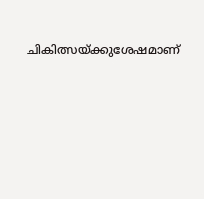ചികിത്സയ്ക്കുശേഷമാണ്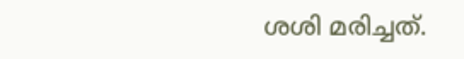ശശി മരിച്ചത്.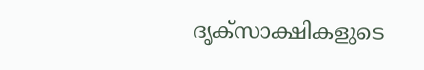ദൃക്‌സാക്ഷികളുടെ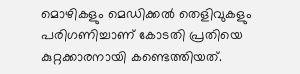മൊഴികളും മെഡിക്കല്‍ തെളിവുകളും പരിഗണിച്ചാണ് കോടതി പ്രതിയെ കുറ്റക്കാരനായി കണ്ടെത്തിയത്.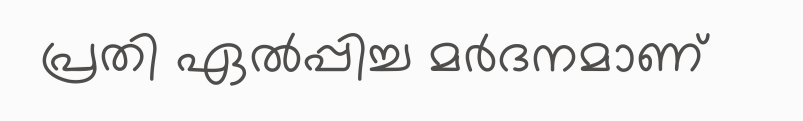പ്രതി ഏല്‍പ്പിച്ച മര്‍ദനമാണ്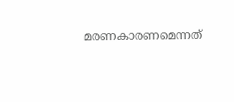മരണകാരണമെന്നത്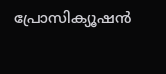പ്രോസിക്യൂഷന്‍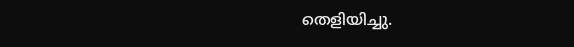തെളിയിച്ചു.